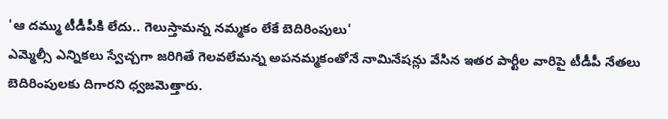'ఆ దమ్ము టీడీపీకి లేదు.. గెలుస్తామన్న నమ్మకం లేకే బెదిరింపులు'
ఎమ్మెల్సీ ఎన్నికలు స్వేచ్చగా జరిగితే గెలవలేమన్న అపనమ్మకంతోనే నామినేషన్లు వేసిన ఇతర పార్టీల వారిపై టీడీపీ నేతలు బెదిరింపులకు దిగారని ధ్వజమెత్తారు.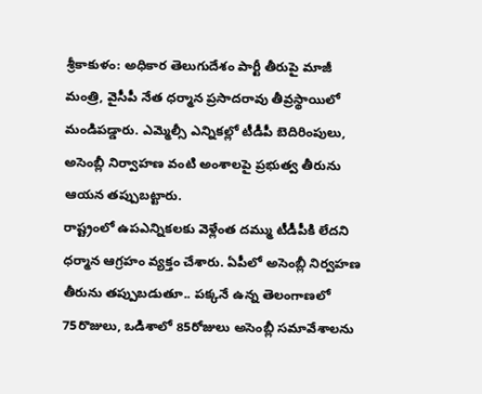శ్రీకాకుళం: అధికార తెలుగుదేశం పార్టీ తీరుపై మాజీ మంత్రి, వైసీపీ నేత ధర్మాన ప్రసాదరావు తీవ్రస్థాయిలో మండిపడ్డారు. ఎమ్మెల్సీ ఎన్నికల్లో టీడీపీ బెదిరింపులు, అసెంబ్లీ నిర్వాహణ వంటి అంశాలపై ప్రభుత్వ తీరును ఆయన తప్పుబట్టారు.
రాష్ట్రంలో ఉపఎన్నికలకు వెళ్లేంత దమ్ము టీడీపీకి లేదని ధర్మాన ఆగ్రహం వ్యక్తం చేశారు. ఏపీలో అసెంబ్లీ నిర్వహణ తీరును తప్పుబడుతూ.. పక్కనే ఉన్న తెలంగాణలో 75రొజులు, ఒడిశాలో 85రోజులు అసెంబ్లీ సమావేశాలను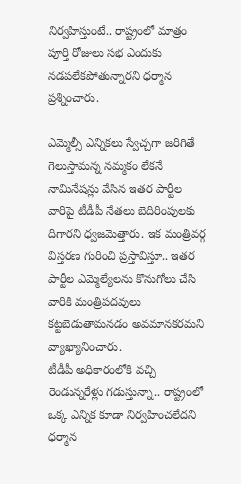నిర్వహిస్తుంటే.. రాష్ట్రంలో మాత్రం పూర్తి రోజులు సభ ఎందుకు నడపలేకపోతున్నారని ధర్మాన ప్రశ్నించారు.

ఎమ్మెల్సీ ఎన్నికలు స్వేచ్చగా జరిగితే గెలుస్తామన్న నమ్మకం లేకనే నామినేషన్లు వేసిన ఇతర పార్టీల వారిపై టీడీపీ నేతలు బెదిరింపులకు దిగారని ధ్వజమెత్తారు. ఇక మంత్రివర్గ విస్తరణ గురించి ప్రస్తావిస్తూ.. ఇతర పార్టీల ఎమ్మెల్యేలను కొనుగోలు చేసి వారికి మంత్రిపదవులు కట్టబెడుతామనడం అవమానకరమని వ్యాఖ్యానించారు.
టీడీపీ అధికారంలోకి వచ్చి రెండున్నరేళ్లు గడుస్తున్నా.. రాష్ట్రంలో ఒక్క ఎన్నిక కూడా నిర్వహించలేదని ధర్మాన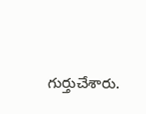గుర్తుచేశారు.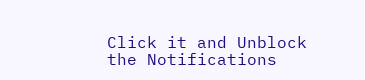Click it and Unblock the Notifications